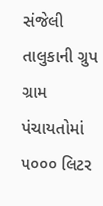સંજેલી તાલુકાની ગ્રુપ ગ્રામ પંચાયતોમાં ૫૦૦૦ લિટર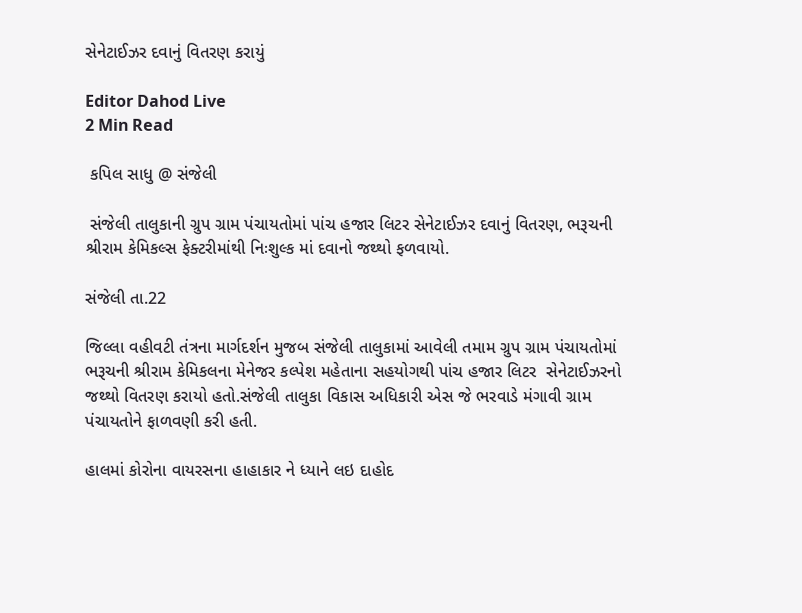સેનેટાઈઝર દવાનું વિતરણ કરાયું

Editor Dahod Live
2 Min Read

 કપિલ સાધુ @ સંજેલી

 સંજેલી તાલુકાની ગ્રુપ ગ્રામ પંચાયતોમાં પાંચ હજાર લિટર સેનેટાઈઝર દવાનું વિતરણ, ભરૂચની શ્રીરામ કેમિકલ્સ ફેક્ટરીમાંથી નિઃશુલ્ક માં દવાનો જથ્થો ફળવાયો.

સંજેલી તા.22

જિલ્લા વહીવટી તંત્રના માર્ગદર્શન મુજબ સંજેલી તાલુકામાં આવેલી તમામ ગ્રુપ ગ્રામ પંચાયતોમાં ભરૂચની શ્રીરામ કેમિકલના મેનેજર કલ્પેશ મહેતાના સહયોગથી પાંચ હજાર લિટર  સેનેટાઈઝરનો જથ્થો વિતરણ કરાયો હતો.સંજેલી તાલુકા વિકાસ અધિકારી એસ જે ભરવાડે મંગાવી ગ્રામ પંચાયતોને ફાળવણી કરી હતી.

હાલમાં કોરોના વાયરસના હાહાકાર ને ધ્યાને લઇ દાહોદ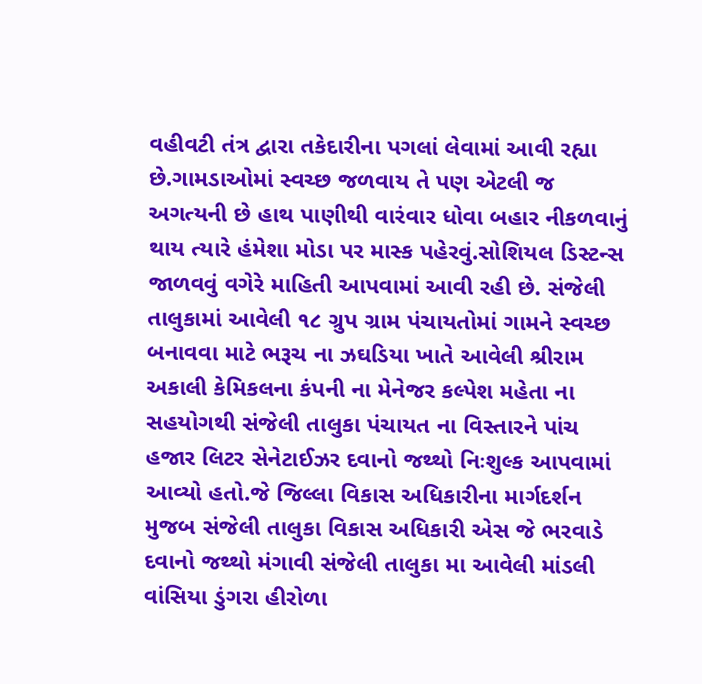વહીવટી તંત્ર દ્વારા તકેદારીના પગલાં લેવામાં આવી રહ્યા છે.ગામડાઓમાં સ્વચ્છ જળવાય તે પણ એટલી જ અગત્યની છે હાથ પાણીથી વારંવાર ધોવા બહાર નીકળવાનું થાય ત્યારે હંમેશા મોડા પર માસ્ક પહેરવું.સોશિયલ ડિસ્ટન્સ જાળવવું વગેરે માહિતી આપવામાં આવી રહી છે. સંજેલી તાલુકામાં આવેલી ૧૮ ગ્રુપ ગ્રામ પંચાયતોમાં ગામને સ્વચ્છ બનાવવા માટે ભરૂચ ના ઝઘડિયા ખાતે આવેલી શ્રીરામ અકાલી કેમિકલના કંપની ના મેનેજર કલ્પેશ મહેતા ના સહયોગથી સંજેલી તાલુકા પંચાયત ના વિસ્તારને પાંચ હજાર લિટર સેનેટાઈઝર દવાનો જથ્થો નિઃશુલ્ક આપવામાં આવ્યો હતો.જે જિલ્લા વિકાસ અધિકારીના માર્ગદર્શન મુજબ સંજેલી તાલુકા વિકાસ અધિકારી એસ જે ભરવાડે દવાનો જથ્થો મંગાવી સંજેલી તાલુકા મા આવેલી માંડલી વાંસિયા ડુંગરા હીરોળા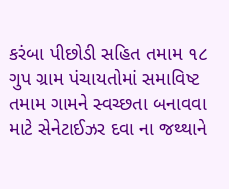કરંબા પીછોડી સહિત તમામ ૧૮ ગુપ ગ્રામ પંચાયતોમાં સમાવિષ્ટ તમામ ગામને સ્વચ્છતા બનાવવા માટે સેનેટાઈઝર દવા ના જથ્થાને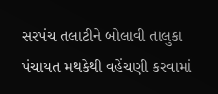સરપંચ તલાટીને બોલાવી તાલુકા પંચાયત મથકેથી વહેંચણી કરવામાં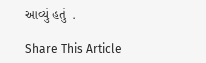આવ્યું હતું  .

Share This Article